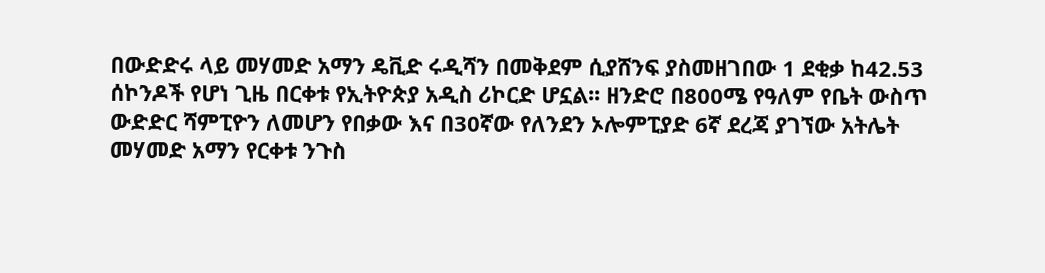በውድድሩ ላይ መሃመድ አማን ዴቪድ ሩዲሻን በመቅደም ሲያሸንፍ ያስመዘገበው 1 ደቂቃ ከ42.53 ሰኮንዶች የሆነ ጊዜ በርቀቱ የኢትዮጵያ አዲስ ሪኮርድ ሆኗል፡፡ ዘንድሮ በ800ሜ የዓለም የቤት ውስጥ ውድድር ሻምፒዮን ለመሆን የበቃው እና በ30ኛው የለንደን ኦሎምፒያድ 6ኛ ደረጃ ያገኘው አትሌት መሃመድ አማን የርቀቱ ንጉስ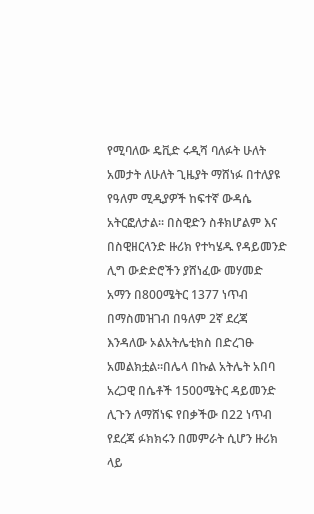የሚባለው ዴቪድ ሩዲሻ ባለፉት ሁለት አመታት ለሁለት ጊዜያት ማሸነፉ በተለያዩ የዓለም ሚዲያዎች ከፍተኛ ውዳሴ አትርፎለታል፡፡ በስዊድን ስቶክሆልም እና በስዊዘርላንድ ዙሪክ የተካሄዱ የዳይመንድ ሊግ ውድድሮችን ያሸነፈው መሃመድ አማን በ800ሜትር 1377 ነጥብ በማስመዝገብ በዓለም 2ኛ ደረጃ እንዳለው ኦልአትሌቲክስ በድረገፁ አመልክቷል፡፡በሌላ በኩል አትሌት አበባ አረጋዊ በሴቶች 1500ሜትር ዳይመንድ ሊጉን ለማሸነፍ የበቃችው በ22 ነጥብ የደረጃ ፉክክሩን በመምራት ሲሆን ዙሪክ ላይ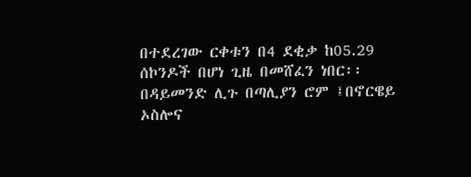በተደረገው ርቀቱን በ4 ደቂቃ ከ05.29 ሰኮንዶች በሆነ ጊዜ በመሸፈን ነበር፡፡በዳይመንድ ሊጉ በጣሊያን ሮም ፤በኖርዌይ ኦስሎና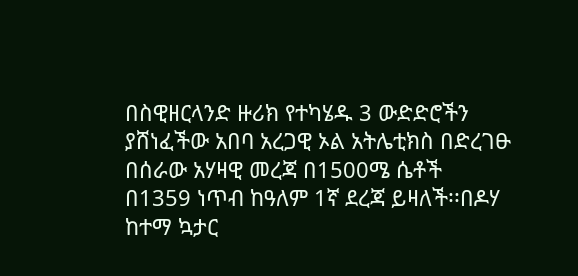በስዊዘርላንድ ዙሪክ የተካሄዱ 3 ውድድሮችን ያሸነፈችው አበባ አረጋዊ ኦል አትሌቲክስ በድረገፁ በሰራው አሃዛዊ መረጃ በ1500ሜ ሴቶች በ1359 ነጥብ ከዓለም 1ኛ ደረጃ ይዛለች፡፡በዶሃ ከተማ ኳታር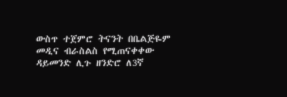ውስጥ ተጀምሮ ትናንት በቤልጅዬም መዲና ብራስልስ የሚጠናቀቀው ዳይመንድ ሊጉ ዘንድሮ ለ3ኛ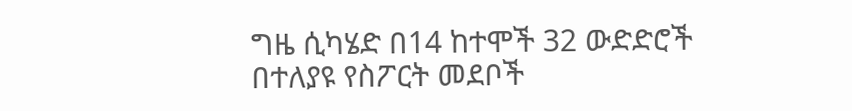ግዜ ሲካሄድ በ14 ከተሞች 32 ውድድሮች በተለያዩ የስፖርት መደቦች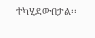ተካሂደውበታል፡፡